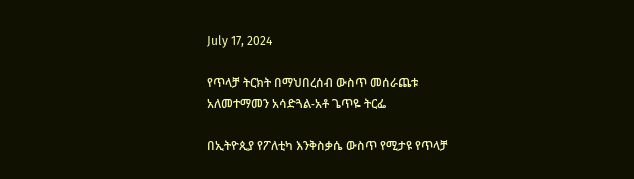July 17, 2024

የጥላቻ ትርክት በማህበረሰብ ውስጥ መሰራጨቱ አለመተማመን አሳድጓል-አቶ ጌጥዬ ትርፌ

በኢትዮጲያ የፖለቲካ እንቅስቃሴ ውስጥ የሚታዩ የጥላቻ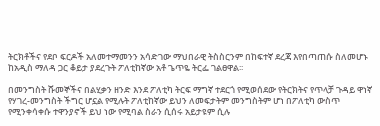ትርክቶችና የደቦ ፍርዶች አለመተማመንን አሳድገው ማህበራዊ ትስስርንም በከፍተኛ ደረጃ እየበጣጠሱ ስለመሆኑ ከአዲስ ማለዳ ጋር ቆይታ ያደረጉት ፖለቲከኛው አቶ ጌጥዬ ትርፌ ገልፀዋል፡፡

በመንግስት ሹመኞችና በልሂቃን ዘንድ እንደ ፖለቲካ ትርፍ ማግኛ ተደርጎ የሚወሰደው የትርክትና የጥላቻ ጉዳይ ዋነኛ የሃገረ-መንግስት ችግር ሆኗል የሚሉት ፖለቲከኛው ይህን ለመፍታትም መንግስትም ሆነ በፖለቲካ ውስጥ የሚንቀሳቀሱ ተዋንያኖች ይህ ነው የሚባል ስራን ሲሰሩ አይታዩም ሲሉ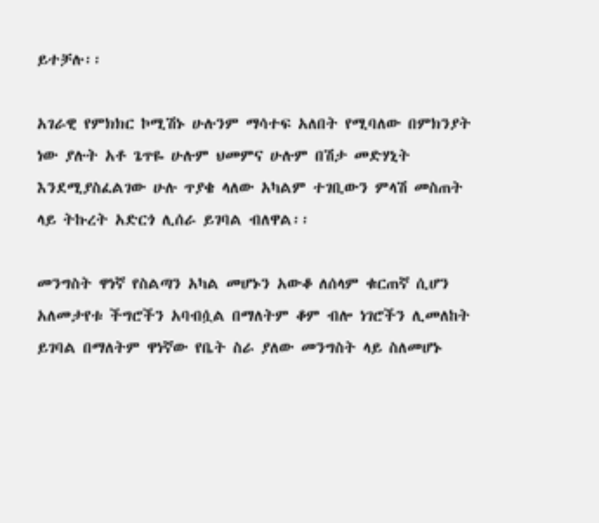ይተቻሉ፡፡

አገራዊ የምክክር ኮሚሽኑ ሁሉንም ማሳተፍ አለበት የሚባለው በምክንያት ነው ያሉት አቶ ጌጥዬ ሁሉም ህመምና ሁሉም በሽታ መድሃኒት እንደሚያስፈልገው ሁሉ ጥያቄ ላለው አካልም ተገቢውን ምላሽ መስጠት ላይ ትኩረት አድርጎ ሊሰራ ይገባል ብለዋል፡፡

መንግስት ዋነኛ የስልጣን አካል መሆኑን አውቆ ለሰላም ቁርጠኛ ሲሆን አለመታየቱ ችግሮችን አባብሷል በማለትም ቆም ብሎ ነገሮችን ሊመለከት ይገባል በማለትም ዋነኛው የቤት ስራ ያለው መንግስት ላይ ስለመሆኑ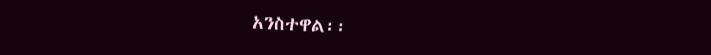አንስተዋል፡፡